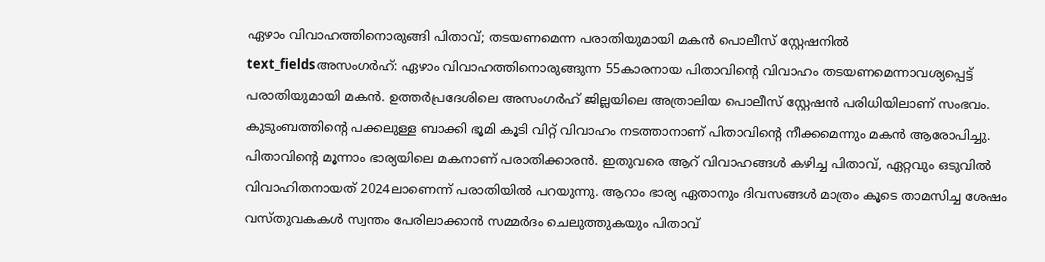ഏഴാം വിവാഹത്തിനൊരുങ്ങി പിതാവ്; തടയണമെന്ന പരാതിയുമായി മകൻ പൊലീസ് സ്റ്റേഷനിൽ
text_fieldsഅസംഗർഹ്: ഏഴാം വിവാഹത്തിനൊരുങ്ങുന്ന 55കാരനായ പിതാവിന്റെ വിവാഹം തടയണമെന്നാവശ്യപ്പെട്ട് പരാതിയുമായി മകൻ. ഉത്തർപ്രദേശിലെ അസംഗർഹ് ജില്ലയിലെ അത്രാലിയ പൊലീസ് സ്റ്റേഷൻ പരിധിയിലാണ് സംഭവം. കുടുംബത്തിന്റെ പക്കലുള്ള ബാക്കി ഭൂമി കൂടി വിറ്റ് വിവാഹം നടത്താനാണ് പിതാവിന്റെ നീക്കമെന്നും മകൻ ആരോപിച്ചു.
പിതാവിന്റെ മൂന്നാം ഭാര്യയിലെ മകനാണ് പരാതിക്കാരൻ. ഇതുവരെ ആറ് വിവാഹങ്ങൾ കഴിച്ച പിതാവ്, ഏറ്റവും ഒടുവിൽ വിവാഹിതനായത് 2024ലാണെന്ന് പരാതിയിൽ പറയുന്നു. ആറാം ഭാര്യ ഏതാനും ദിവസങ്ങൾ മാത്രം കൂടെ താമസിച്ച ശേഷം വസ്തുവകകൾ സ്വന്തം പേരിലാക്കാൻ സമ്മർദം ചെലുത്തുകയും പിതാവ്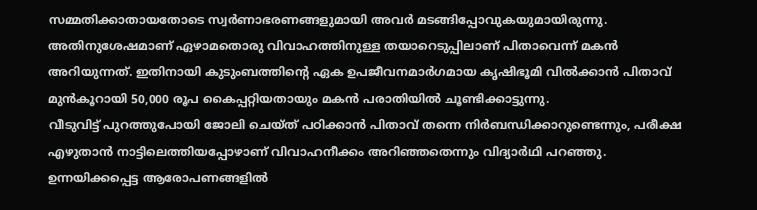സമ്മതിക്കാതായതോടെ സ്വർണാഭരണങ്ങളുമായി അവർ മടങ്ങിപ്പോവുകയുമായിരുന്നു. അതിനുശേഷമാണ് ഏഴാമതൊരു വിവാഹത്തിനുള്ള തയാറെടുപ്പിലാണ് പിതാവെന്ന് മകൻ അറിയുന്നത്. ഇതിനായി കുടുംബത്തിന്റെ ഏക ഉപജീവനമാർഗമായ കൃഷിഭൂമി വിൽക്കാൻ പിതാവ് മുൻകൂറായി 50,000 രൂപ കൈപ്പറ്റിയതായും മകൻ പരാതിയിൽ ചൂണ്ടിക്കാട്ടുന്നു.
വീടുവിട്ട് പുറത്തുപോയി ജോലി ചെയ്ത് പഠിക്കാൻ പിതാവ് തന്നെ നിർബന്ധിക്കാറുണ്ടെന്നും, പരീക്ഷ എഴുതാൻ നാട്ടിലെത്തിയപ്പോഴാണ് വിവാഹനീക്കം അറിഞ്ഞതെന്നും വിദ്യാർഥി പറഞ്ഞു. ഉന്നയിക്കപ്പെട്ട ആരോപണങ്ങളിൽ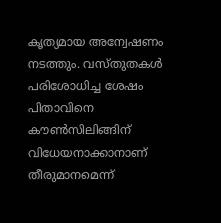കൃത്യമായ അന്വേഷണം നടത്തും. വസ്തുതകൾ പരിശോധിച്ച ശേഷം പിതാവിനെ കൗൺസിലിങ്ങിന് വിധേയനാക്കാനാണ് തീരുമാനമെന്ന്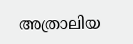അത്രാലിയ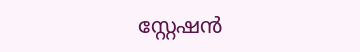സ്റ്റേഷൻ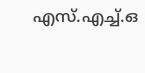എസ്.എച്ച്.ഒ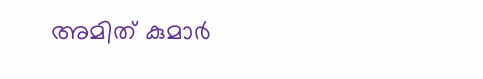അമിത് കുമാർ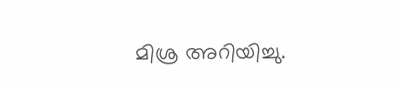മിശ്ര അറിയിച്ചു.